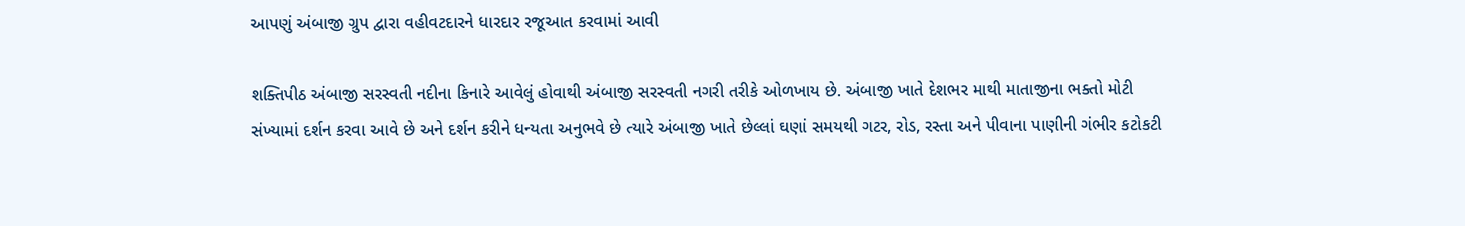આપણું અંબાજી ગ્રુપ દ્વારા વહીવટદારને ધારદાર રજૂઆત કરવામાં આવી

શક્તિપીઠ અંબાજી સરસ્વતી નદીના કિનારે આવેલું હોવાથી અંબાજી સરસ્વતી નગરી તરીકે ઓળખાય છે. અંબાજી ખાતે દેશભર માથી માતાજીના ભક્તો મોટી સંખ્યામાં દર્શન કરવા આવે છે અને દર્શન કરીને ધન્યતા અનુભવે છે ત્યારે અંબાજી ખાતે છેલ્લાં ઘણાં સમયથી ગટર, રોડ, રસ્તા અને પીવાના પાણીની ગંભીર કટોકટી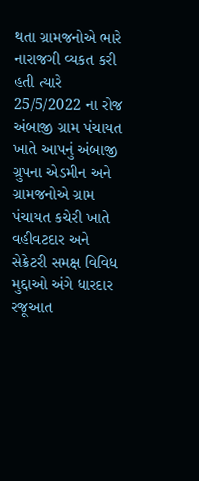થતા ગ્રામજનોએ ભારે નારાજગી વ્યકત કરી હતી ત્યારે 25/5/2022 ના રોજ અંબાજી ગ્રામ પંચાયત ખાતે આપનું અંબાજી ગ્રુપના એડમીન અને ગ્રામજનોએ ગ્રામ પંચાયત કચેરી ખાતે વહીવટદાર અને સેક્રેટરી સમક્ષ વિવિધ મુદ્દાઓ અંગે ધારદાર રજૂઆત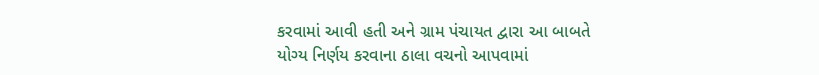કરવામાં આવી હતી અને ગ્રામ પંચાયત દ્વારા આ બાબતે યોગ્ય નિર્ણય કરવાના ઠાલા વચનો આપવામાં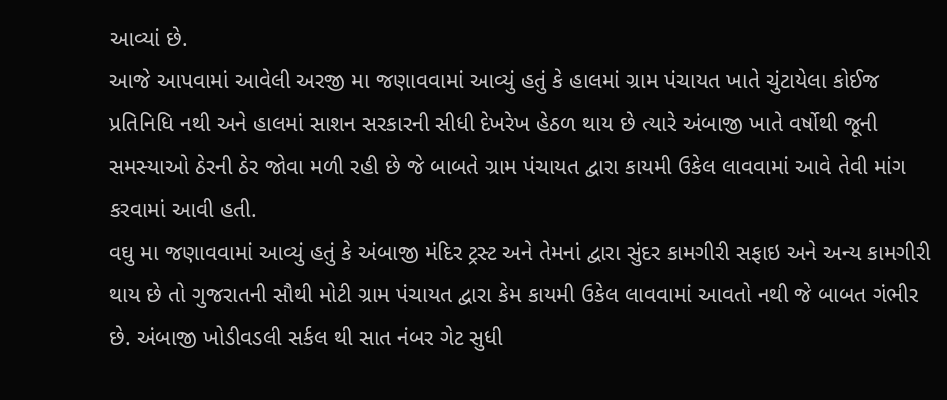આવ્યાં છે.
આજે આપવામાં આવેલી અરજી મા જણાવવામાં આવ્યું હતું કે હાલમાં ગ્રામ પંચાયત ખાતે ચુંટાયેલા કોઈજ પ્રતિનિધિ નથી અને હાલમાં સાશન સરકારની સીધી દેખરેખ હેઠળ થાય છે ત્યારે અંબાજી ખાતે વર્ષોથી જૂની સમસ્યાઓ ઠેરની ઠેર જોવા મળી રહી છે જે બાબતે ગ્રામ પંચાયત દ્વારા કાયમી ઉકેલ લાવવામાં આવે તેવી માંગ કરવામાં આવી હતી.
વઘુ મા જણાવવામાં આવ્યું હતું કે અંબાજી મંદિર ટ્રસ્ટ અને તેમનાં દ્વારા સુંદર કામગીરી સફાઇ અને અન્ય કામગીરી થાય છે તો ગુજરાતની સૌથી મોટી ગ્રામ પંચાયત દ્વારા કેમ કાયમી ઉકેલ લાવવામાં આવતો નથી જે બાબત ગંભીર છે. અંબાજી ખોડીવડલી સર્કલ થી સાત નંબર ગેટ સુધી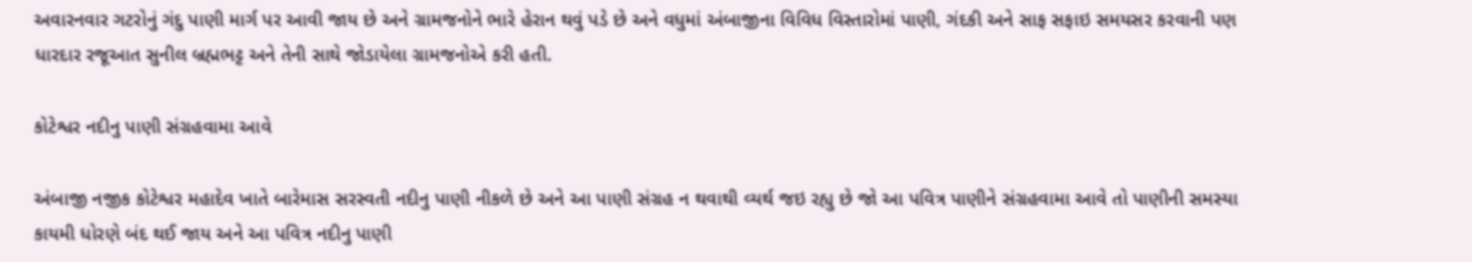અવારનવાર ગટરોનું ગંદુ પાણી માર્ગ પર આવી જાય છે અને ગ્રામજનોને ભારે હેરાન થવું પડે છે અને વધુમાં અંબાજીના વિવિધ વિસ્તારોમાં પાણી, ગંદકી અને સાફ સફાઇ સમયસર કરવાની પણ ધારદાર રજૂઆત સુનીલ બ્રહ્મભટ્ટ અને તેની સાથે જોડાયેલા ગ્રામજનોએ કરી હતી.

કોટેશ્વર નદીનુ પાણી સંગ્રહવામા આવે

અંબાજી નજીક કોટેશ્વર મહાદેવ ખાતે બારેમાસ સરસ્વતી નદીનુ પાણી નીકળે છે અને આ પાણી સંગ્રહ ન થવાથી વ્યર્થ જઇ રહ્યુ છે જો આ પવિત્ર પાણીને સંગ્રહવામા આવે તો પાણીની સમસ્યા કાયમી ધોરણે બંદ થઈ જાય અને આ પવિત્ર નદીનુ પાણી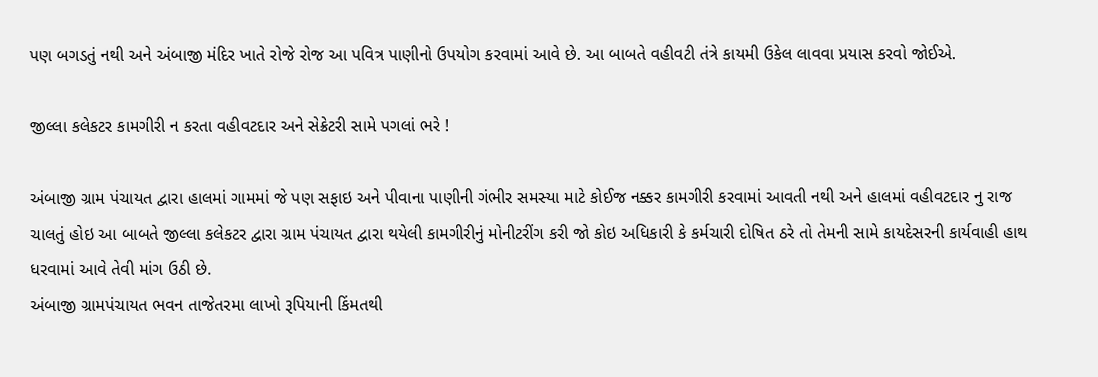પણ બગડતું નથી અને અંબાજી મંદિર ખાતે રોજે રોજ આ પવિત્ર પાણીનો ઉપયોગ કરવામાં આવે છે. આ બાબતે વહીવટી તંત્રે કાયમી ઉકેલ લાવવા પ્રયાસ કરવો જોઈએ.

જીલ્લા કલેકટર કામગીરી ન કરતા વહીવટદાર અને સેક્રેટરી સામે પગલાં ભરે !

અંબાજી ગ્રામ પંચાયત દ્વારા હાલમાં ગામમાં જે પણ સફાઇ અને પીવાના પાણીની ગંભીર સમસ્યા માટે કોઈજ નક્કર કામગીરી કરવામાં આવતી નથી અને હાલમાં વહીવટદાર નુ રાજ ચાલતું હોઇ આ બાબતે જીલ્લા કલેકટર દ્વારા ગ્રામ પંચાયત દ્વારા થયેલી કામગીરીનું મોનીટરીંગ કરી જો કોઇ અધિકારી કે કર્મચારી દોષિત ઠરે તો તેમની સામે કાયદેસરની કાર્યવાહી હાથ ધરવામાં આવે તેવી માંગ ઉઠી છે.
અંબાજી ગ્રામપંચાયત ભવન તાજેતરમા લાખો રૂપિયાની કિંમતથી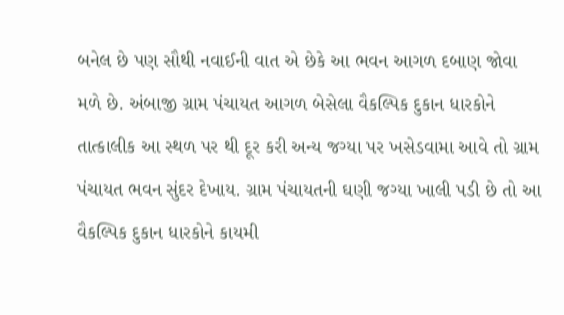બનેલ છે પણ સૌથી નવાઈની વાત એ છેકે આ ભવન આગળ દબાણ જોવા મળે છે. અંબાજી ગ્રામ પંચાયત આગળ બેસેલા વૈકલ્પિક દુકાન ધારકોને તાત્કાલીક આ સ્થળ પર થી દૂર કરી અન્ય જગ્યા પર ખસેડવામા આવે તો ગ્રામ પંચાયત ભવન સુંદર દેખાય. ગ્રામ પંચાયતની ઘણી જગ્યા ખાલી પડી છે તો આ વૈકલ્પિક દુકાન ધારકોને કાયમી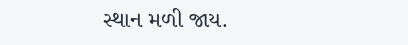સ્થાન મળી જાય.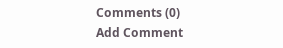Comments (0)
Add Comment